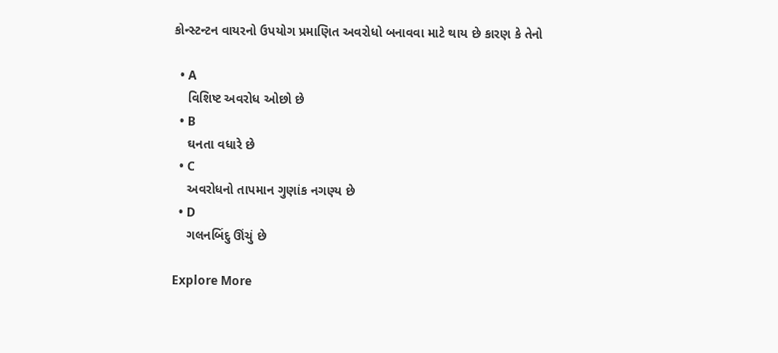કોન્સ્ટન્ટન વાયરનો ઉપયોગ પ્રમાણિત અવરોધો બનાવવા માટે થાય છે કારણ કે તેનો

  • A
    વિશિષ્ટ અવરોધ ઓછો છે
  • B
    ઘનતા વધારે છે
  • C
    અવરોધનો તાપમાન ગુણાંક નગણ્ય છે
  • D
    ગલનબિંદુ ઊંચું છે

Explore More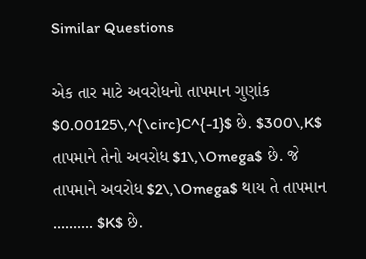Similar Questions

એક તાર માટે અવરોધનો તાપમાન ગુણાંક $0.00125\,^{\circ}C^{-1}$ છે. $300\,K$ તાપમાને તેનો અવરોધ $1\,\Omega$ છે. જે તાપમાને અવરોધ $2\,\Omega$ થાય તે તાપમાન .......... $K$ છે.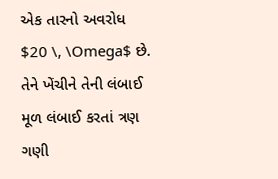એક તારનો અવરોધ $20 \, \Omega$ છે. તેને ખેંચીને તેની લંબાઈ મૂળ લંબાઈ કરતાં ત્રણ ગણી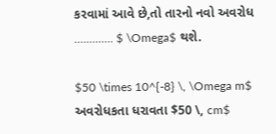કરવામાં આવે છે,તો તારનો નવો અવરોધ ............. $ \Omega$ થશે.

$50 \times 10^{-8} \, \Omega m$ અવરોધકતા ધરાવતા $50 \, cm$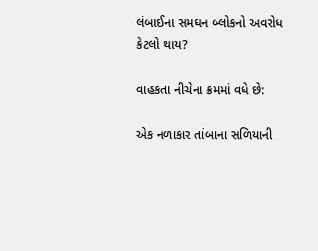લંબાઈના સમઘન બ્લોકનો અવરોધ કેટલો થાય?

વાહકતા નીચેના ક્રમમાં વધે છે:

એક નળાકાર તાંબાના સળિયાની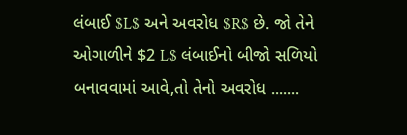લંબાઈ $L$ અને અવરોધ $R$ છે. જો તેને ઓગાળીને $2 L$ લંબાઈનો બીજો સળિયો બનાવવામાં આવે,તો તેનો અવરોધ .......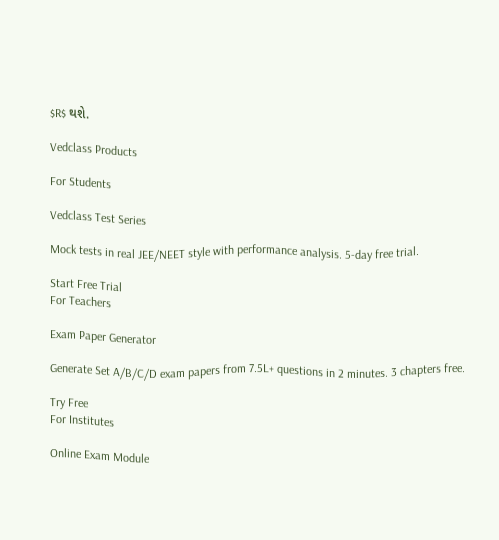$R$ થશે.

Vedclass Products

For Students

Vedclass Test Series

Mock tests in real JEE/NEET style with performance analysis. 5-day free trial.

Start Free Trial
For Teachers

Exam Paper Generator

Generate Set A/B/C/D exam papers from 7.5L+ questions in 2 minutes. 3 chapters free.

Try Free
For Institutes

Online Exam Module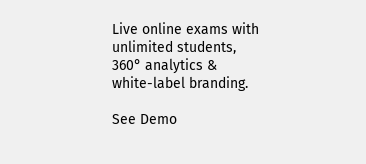Live online exams with unlimited students, 360° analytics & white-label branding.

See Demo